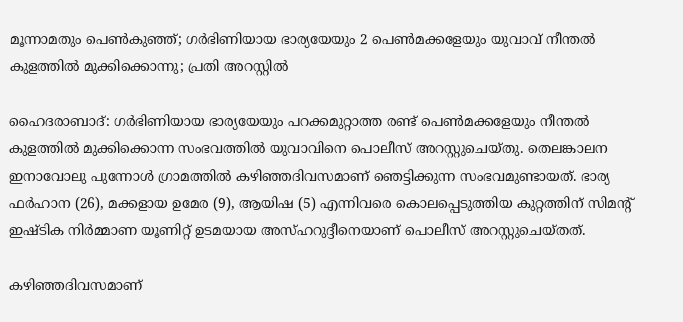മൂന്നാമതും പെണ്‍കുഞ്ഞ്; ഗര്‍ഭിണിയായ ഭാര്യയേയും 2 പെണ്‍മക്കളേയും യുവാവ് നീന്തല്‍ കുളത്തില്‍ മുക്കിക്കൊന്നു; പ്രതി അറസ്റ്റില്‍

ഹൈദരാബാദ്: ഗര്‍ഭിണിയായ ഭാര്യയേയും പറക്കമുറ്റാത്ത രണ്ട് പെണ്‍മക്കളേയും നീന്തല്‍ കുളത്തില്‍ മുക്കിക്കൊന്ന സംഭവത്തില്‍ യുവാവിനെ പൊലീസ് അറസ്റ്റുചെയ്തു. തെലങ്കാലന ഇനാവോലു പുന്നോള്‍ ഗ്രാമത്തില്‍ കഴിഞ്ഞദിവസമാണ് ഞെട്ടിക്കുന്ന സംഭവമുണ്ടായത്. ഭാര്യ ഫര്‍ഹാന (26), മക്കളായ ഉമേര (9), ആയിഷ (5) എന്നിവരെ കൊലപ്പെടുത്തിയ കുറ്റത്തിന് സിമന്റ് ഇഷ്ടിക നിര്‍മ്മാണ യൂണിറ്റ് ഉടമയായ അസ്ഹറുദ്ദീനെയാണ് പൊലീസ് അറസ്റ്റുചെയ്തത്.

കഴിഞ്ഞദിവസമാണ്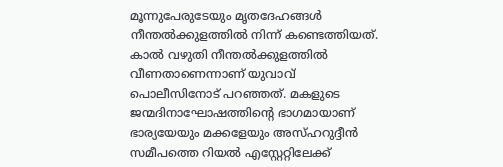മൂന്നുപേരുടേയും മൃതദേഹങ്ങള്‍ നീന്തല്‍ക്കുളത്തില്‍ നിന്ന് കണ്ടെത്തിയത്. കാല്‍ വഴുതി നീന്തല്‍ക്കുളത്തില്‍ വീണതാണെന്നാണ് യുവാവ് പൊലീസിനോട് പറഞ്ഞത്. മകളുടെ ജന്മദിനാഘോഷത്തിന്റെ ഭാഗമായാണ് ഭാര്യയേയും മക്കളേയും അസ്ഹറുദ്ദീന്‍ സമീപത്തെ റിയല്‍ എസ്റ്റേറ്റിലേക്ക്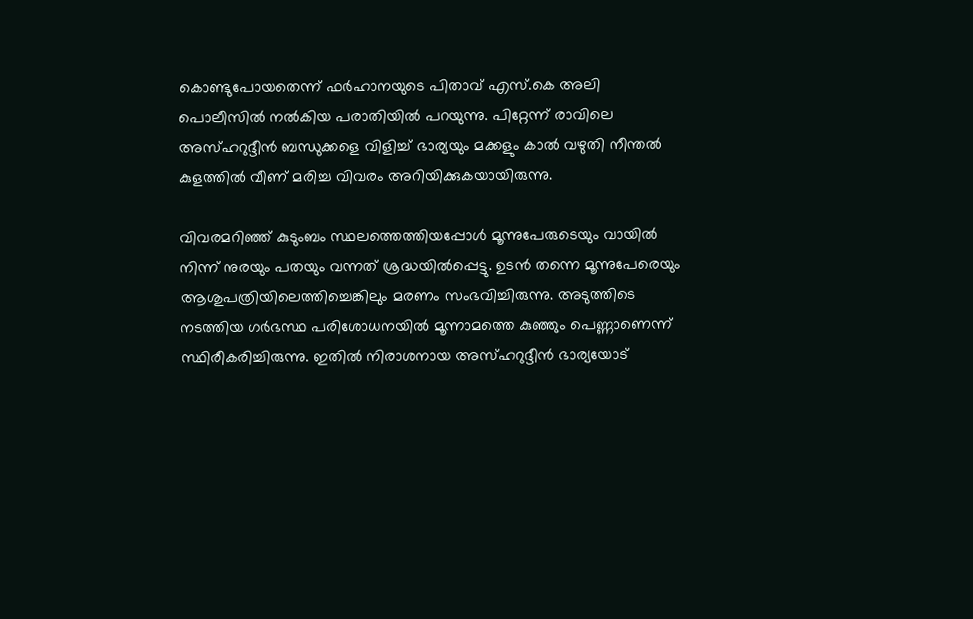കൊണ്ടുപോയതെന്ന് ഫര്‍ഹാനയുടെ പിതാവ് എസ്.കെ അലി പൊലീസില്‍ നല്‍കിയ പരാതിയില്‍ പറയുന്നു. പിറ്റേന്ന് രാവിലെ അസ്ഹറുദ്ദീന്‍ ബന്ധുക്കളെ വിളിച്ച് ഭാര്യയും മക്കളും കാല്‍ വഴുതി നീന്തല്‍ കുളത്തില്‍ വീണ് മരിച്ച വിവരം അറിയിക്കുകയായിരുന്നു.

വിവരമറിഞ്ഞ് കുടുംബം സ്ഥലത്തെത്തിയപ്പോള്‍ മൂന്നുപേരുടെയും വായില്‍ നിന്ന് നുരയും പതയും വന്നത് ശ്രദ്ധയില്‍പ്പെട്ടു. ഉടന്‍ തന്നെ മൂന്നുപേരെയും ആശുപത്രിയിലെത്തിച്ചെങ്കിലും മരണം സംഭവിച്ചിരുന്നു. അടുത്തിടെ നടത്തിയ ഗര്‍ഭസ്ഥ പരിശോധനയില്‍ മൂന്നാമത്തെ കുഞ്ഞും പെണ്ണാണെന്ന് സ്ഥിരീകരിച്ചിരുന്നു. ഇതില്‍ നിരാശനായ അസ്ഹറുദ്ദീന്‍ ഭാര്യയോട്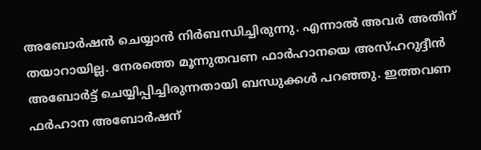അബോര്‍ഷന്‍ ചെയ്യാന്‍ നിര്‍ബന്ധിച്ചിരുന്നു. എന്നാല്‍ അവര്‍ അതിന് തയാറായില്ല. നേരത്തെ മൂന്നുതവണ ഫാര്‍ഹാനയെ അസ്ഹറുദ്ദീന്‍ അബോര്‍ട്ട് ചെയ്യിപ്പിച്ചിരുന്നതായി ബന്ധുക്കള്‍ പറഞ്ഞു. ഇത്തവണ ഫര്‍ഹാന അബോര്‍ഷന്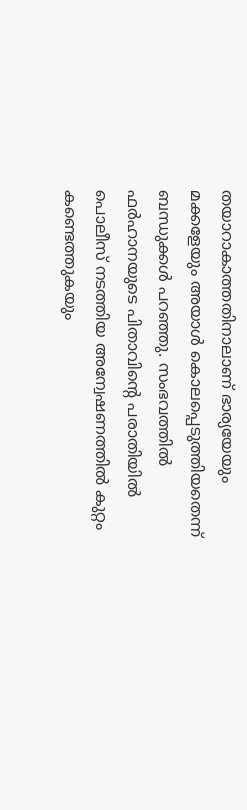തയാറാകാത്തതിനാലാണ് ഭാര്യയേയും മക്കളേയും അയാള്‍ കൊലപ്പെടുത്തിയതെന്ന് ബന്ധുക്കള്‍ പറഞ്ഞു. സംഭവത്തില്‍ ഫര്‍ഹാനയുടെ പിതാവിന്റെ പരാതിയില്‍ പൊലീസ് നടത്തിയ അന്വേഷണത്തില്‍ കുറ്റം കണ്ടെത്തുകയും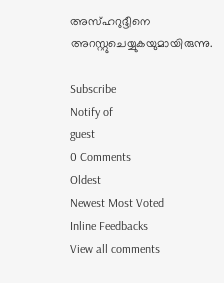അസ്ഹറുദ്ദീനെ അറസ്റ്റുചെയ്യുകയുമായിരുന്നു.

Subscribe
Notify of
guest
0 Comments
Oldest
Newest Most Voted
Inline Feedbacks
View all comments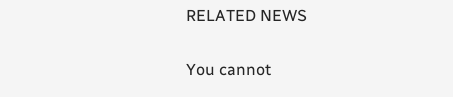RELATED NEWS

You cannot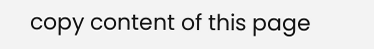copy content of this page